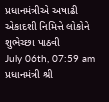પ્રધાનમંત્રીએ અષાઢી એકાદશી નિમિત્તે લોકોને શુભેચ્છા પાઠવી
July 06th, 07:59 am
પ્રધાનમંત્રી શ્રી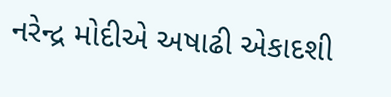નરેન્દ્ર મોદીએ અષાઢી એકાદશી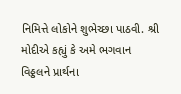નિમિત્તે લોકોને શુભેચ્છા પાઠવી. શ્રી મોદીએ કહ્યું કે અમે ભગવાન વિઠ્ઠલને પ્રાર્થના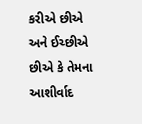કરીએ છીએ અને ઈચ્છીએ છીએ કે તેમના આશીર્વાદ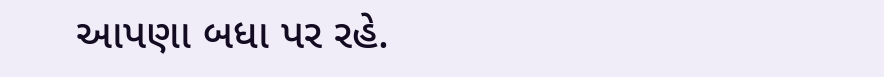આપણા બધા પર રહે.